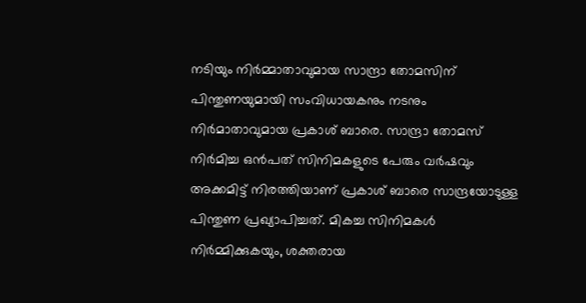നടിയും നിർമ്മാതാവുമായ സാന്ദ്രാ തോമസിന് പിന്തുണയുമായി സംവിധായകനും നടനും നിർമാതാവുമായ പ്രകാശ് ബാരെ. സാന്ദ്രാ തോമസ് നിർമിച്ച ഒൻപത് സിനിമകളുടെ പേരും വർഷവും അക്കമിട്ട് നിരത്തിയാണ് പ്രകാശ് ബാരെ സാന്ദ്രയോടുള്ള പിന്തുണ പ്രഖ്യാപിച്ചത്. മികച്ച സിനിമകൾ നിർമ്മിക്കുകയും, ശക്തരായ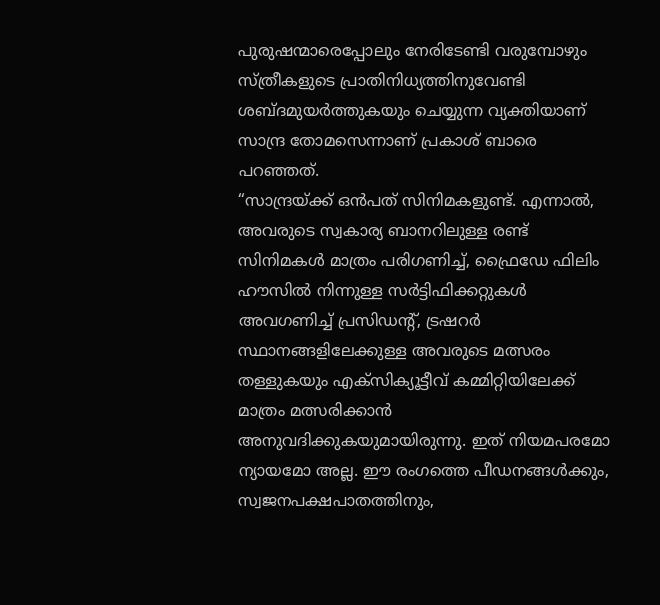പുരുഷന്മാരെപ്പോലും നേരിടേണ്ടി വരുമ്പോഴും സ്ത്രീകളുടെ പ്രാതിനിധ്യത്തിനുവേണ്ടി ശബ്ദമുയർത്തുകയും ചെയ്യുന്ന വ്യക്തിയാണ് സാന്ദ്ര തോമസെന്നാണ് പ്രകാശ് ബാരെ പറഞ്ഞത്.
“സാന്ദ്രയ്ക്ക് ഒൻപത് സിനിമകളുണ്ട്. എന്നാൽ, അവരുടെ സ്വകാര്യ ബാനറിലുള്ള രണ്ട് സിനിമകൾ മാത്രം പരിഗണിച്ച്, ഫ്രൈഡേ ഫിലിം ഹൗസിൽ നിന്നുള്ള സർട്ടിഫിക്കറ്റുകൾ അവഗണിച്ച് പ്രസിഡൻ്റ്, ട്രഷറർ സ്ഥാനങ്ങളിലേക്കുള്ള അവരുടെ മത്സരം തള്ളുകയും എക്സിക്യൂട്ടീവ് കമ്മിറ്റിയിലേക്ക് മാത്രം മത്സരിക്കാൻ അനുവദിക്കുകയുമായിരുന്നു. ഇത് നിയമപരമോ ന്യായമോ അല്ല. ഈ രംഗത്തെ പീഡനങ്ങൾക്കും, സ്വജനപക്ഷപാതത്തിനും,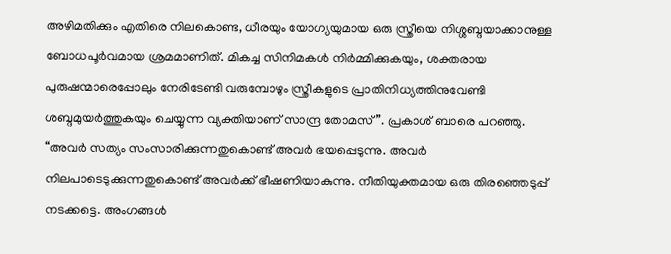അഴിമതിക്കും എതിരെ നിലകൊണ്ട, ധീരയും യോഗ്യയുമായ ഒരു സ്ത്രീയെ നിശ്ശബ്ദയാക്കാനുള്ള ബോധപൂർവമായ ശ്രമമാണിത്. മികച്ച സിനിമകൾ നിർമ്മിക്കുകയും, ശക്തരായ പുരുഷന്മാരെപ്പോലും നേരിടേണ്ടി വരുമ്പോഴും സ്ത്രീകളുടെ പ്രാതിനിധ്യത്തിനുവേണ്ടി ശബ്ദമുയർത്തുകയും ചെയ്യുന്ന വ്യക്തിയാണ് സാന്ദ്ര തോമസ്”. പ്രകാശ് ബാരെ പറഞ്ഞു.
“അവർ സത്യം സംസാരിക്കുന്നതുകൊണ്ട് അവർ ഭയപ്പെടുന്നു. അവർ നിലപാടെടുക്കുന്നതുകൊണ്ട് അവർക്ക് ഭീഷണിയാകുന്നു. നീതിയുക്തമായ ഒരു തിരഞ്ഞെടുപ്പ് നടക്കട്ടെ. അംഗങ്ങൾ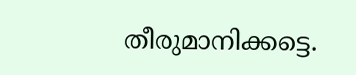തീരുമാനിക്കട്ടെ.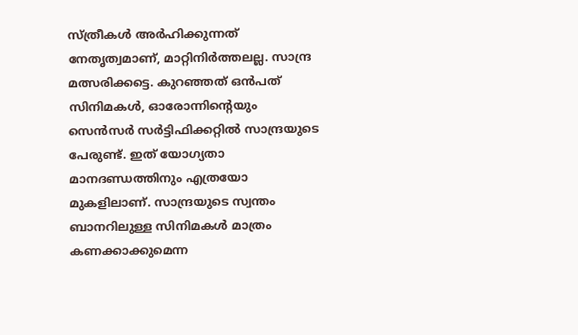സ്ത്രീകൾ അർഹിക്കുന്നത് നേതൃത്വമാണ്, മാറ്റിനിർത്തലല്ല. സാന്ദ്ര മത്സരിക്കട്ടെ. കുറഞ്ഞത് ഒൻപത് സിനിമകൾ, ഓരോന്നിൻ്റെയും സെൻസർ സർട്ടിഫിക്കറ്റിൽ സാന്ദ്രയുടെ പേരുണ്ട്. ഇത് യോഗ്യതാ മാനദണ്ഡത്തിനും എത്രയോ മുകളിലാണ്. സാന്ദ്രയുടെ സ്വന്തം ബാനറിലുള്ള സിനിമകൾ മാത്രം കണക്കാക്കുമെന്ന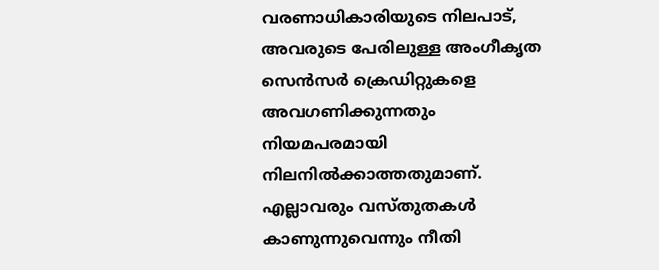വരണാധികാരിയുടെ നിലപാട്, അവരുടെ പേരിലുള്ള അംഗീകൃത സെൻസർ ക്രെഡിറ്റുകളെ അവഗണിക്കുന്നതും നിയമപരമായി നിലനിൽക്കാത്തതുമാണ്. എല്ലാവരും വസ്തുതകൾ കാണുന്നുവെന്നും നീതി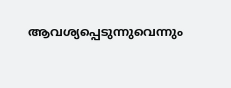ആവശ്യപ്പെടുന്നുവെന്നും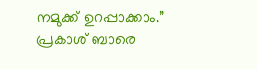നമുക്ക് ഉറപ്പാക്കാം.” പ്രകാശ് ബാരെ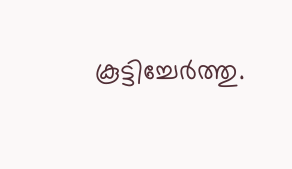കൂട്ടിച്ചേർത്തു.